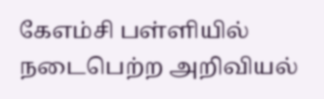கேஎம்சி பள்ளியில் நடைபெற்ற அறிவியல்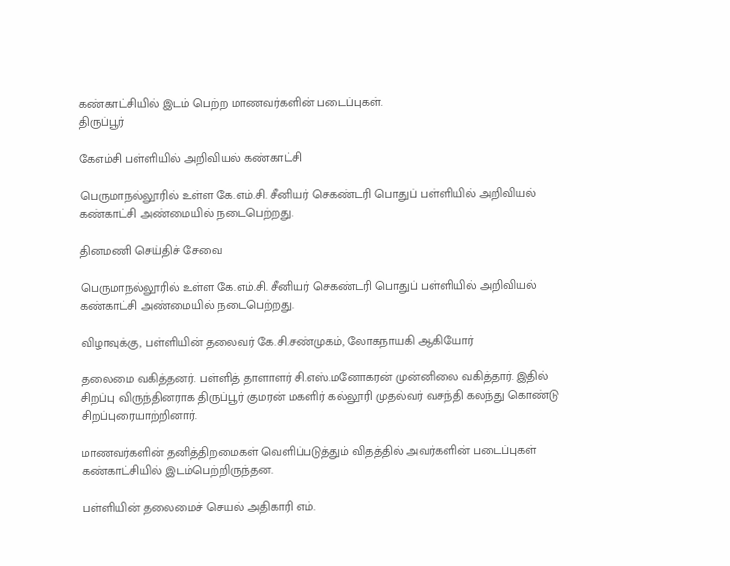கண்காட்சியில் இடம் பெற்ற மாணவர்களின் படைப்புகள்.
திருப்பூர்

கேஎம்சி பள்ளியில் அறிவியல் கண்காட்சி

பெருமாநல்லூரில் உள்ள கே.எம்.சி. சீனியர் செகண்டரி பொதுப் பள்ளியில் அறிவியல் கண்காட்சி அண்மையில் நடைபெற்றது.

தினமணி செய்திச் சேவை

பெருமாநல்லூரில் உள்ள கே.எம்.சி. சீனியர் செகண்டரி பொதுப் பள்ளியில் அறிவியல் கண்காட்சி அண்மையில் நடைபெற்றது.

விழாவுக்கு, பள்ளியின் தலைவர் கே.சி.சண்முகம், லோகநாயகி ஆகியோர்

தலைமை வகித்தனர். பள்ளித் தாளாளர் சி.எஸ்.மனோகரன் முன்னிலை வகித்தார். இதில் சிறப்பு விருந்தினராக திருப்பூர் குமரன் மகளிர் கல்லூரி முதல்வர் வசந்தி கலந்து கொண்டு சிறப்புரையாற்றினார்.

மாணவர்களின் தனித்திறமைகள் வெளிப்படுத்தும் விதத்தில் அவர்களின் படைப்புகள் கண்காட்சியில் இடம்பெற்றிருந்தன.

பள்ளியின் தலைமைச் செயல் அதிகாரி எம்.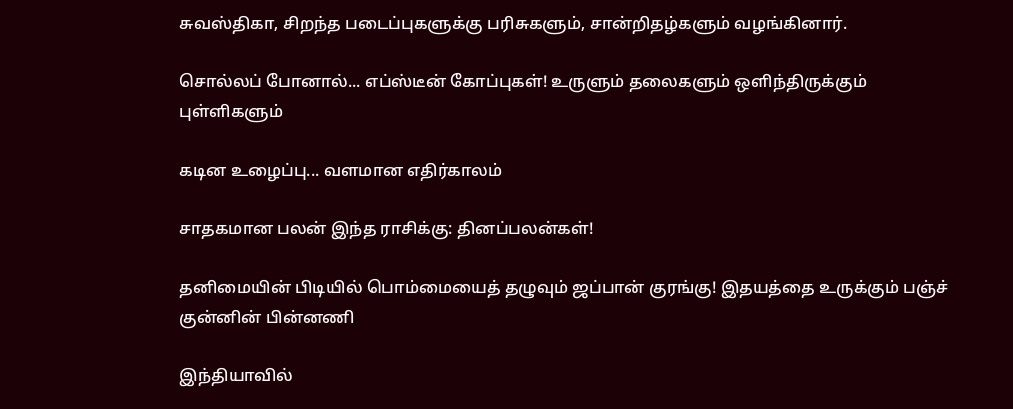சுவஸ்திகா, சிறந்த படைப்புகளுக்கு பரிசுகளும், சான்றிதழ்களும் வழங்கினார்.

சொல்லப் போனால்... எப்ஸ்டீன் கோப்புகள்! உருளும் தலைகளும் ஒளிந்திருக்கும் புள்ளிகளும்

கடின உழைப்பு... வளமான எதிர்காலம்

சாதகமான பலன் இந்த ராசிக்கு: தினப்பலன்கள்!

தனிமையின் பிடியில் பொம்மையைத் தழுவும் ஜப்பான் குரங்கு! இதயத்தை உருக்கும் பஞ்ச் குன்னின் பின்னணி

இந்தியாவில்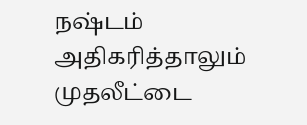நஷ்டம் அதிகரித்தாலும் முதலீட்டை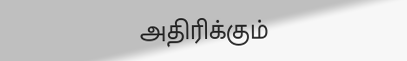அதிரிக்கும்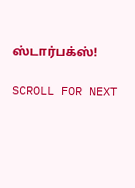ஸ்டார்பக்ஸ்!

SCROLL FOR NEXT